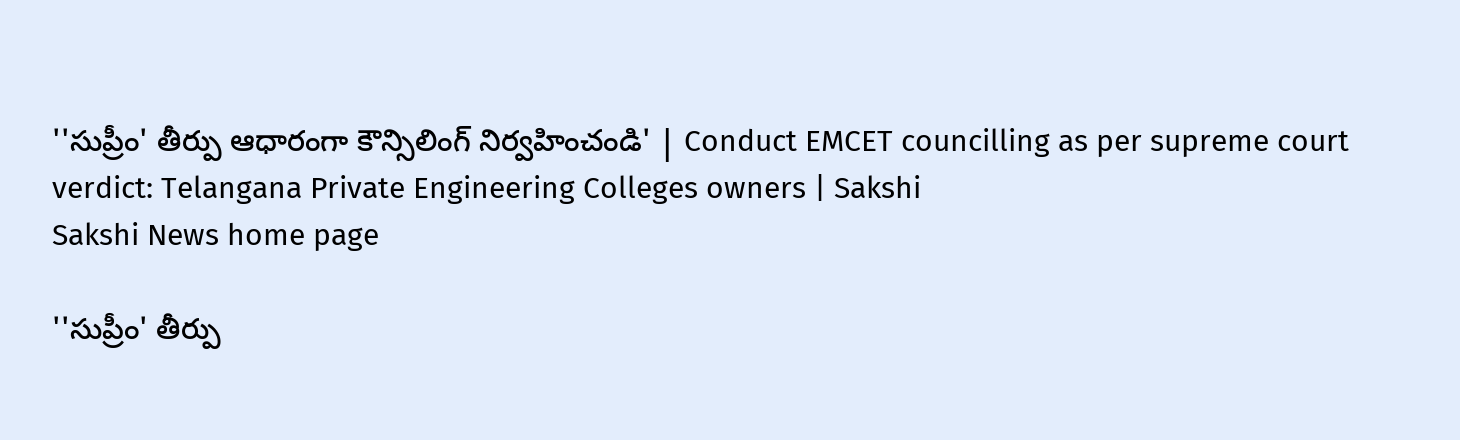''సుప్రీం' తీర్పు ఆధారంగా కౌన్సిలింగ్ నిర్వహించండి' | Conduct EMCET councilling as per supreme court verdict: Telangana Private Engineering Colleges owners | Sakshi
Sakshi News home page

''సుప్రీం' తీర్పు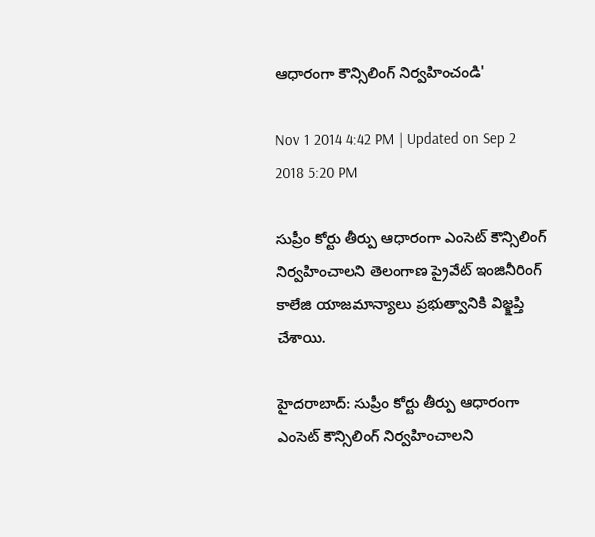ఆధారంగా కౌన్సిలింగ్ నిర్వహించండి'

Nov 1 2014 4:42 PM | Updated on Sep 2 2018 5:20 PM

సుప్రీం కోర్టు తీర్పు ఆధారంగా ఎంసెట్ కౌన్సిలింగ్ నిర్వహించాలని తెలంగాణ ప్రైవేట్ ఇంజినీరింగ్ కాలేజి యాజమాన్యాలు ప్రభుత్వానికి విజ్క్షప్తి చేశాయి.

హైదరాబాద్: సుప్రీం కోర్టు తీర్పు ఆధారంగా ఎంసెట్ కౌన్సిలింగ్ నిర్వహించాలని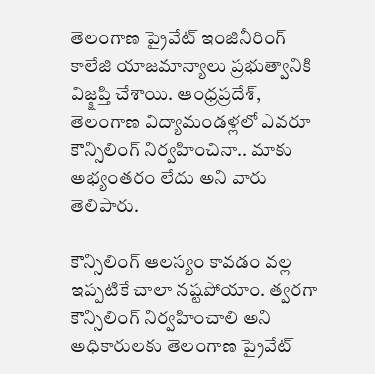తెలంగాణ ప్రైవేట్ ఇంజినీరింగ్ కాలేజి యాజమాన్యాలు ప్రభుత్వానికి విజ్క్షప్తి చేశాయి. ఆంధ్రప్రదేశ్, తెలంగాణ విద్యామండళ్లలో ఎవరూ కౌన్సిలింగ్ నిర్వహించినా.. మాకు అభ్యంతరం లేదు అని వారు తెలిపారు.

కౌన్సిలింగ్ ఆలస్యం కావడం వల్ల ఇప్పటికే చాలా నష్టపోయాం. త్వరగా కౌన్సిలింగ్ నిర్వహించాలి అని అధికారులకు తెలంగాణ ప్రైవేట్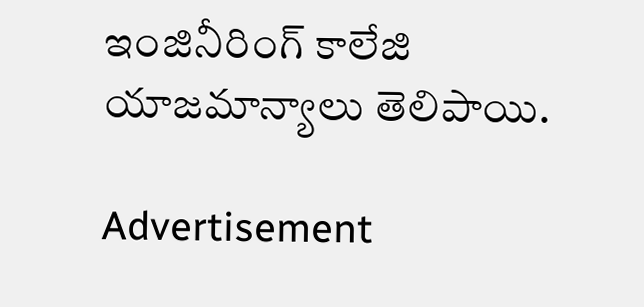ఇంజినీరింగ్ కాలేజి యాజమాన్యాలు తెలిపాయి.

Advertisement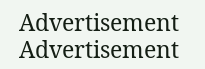Advertisement
Advertisement